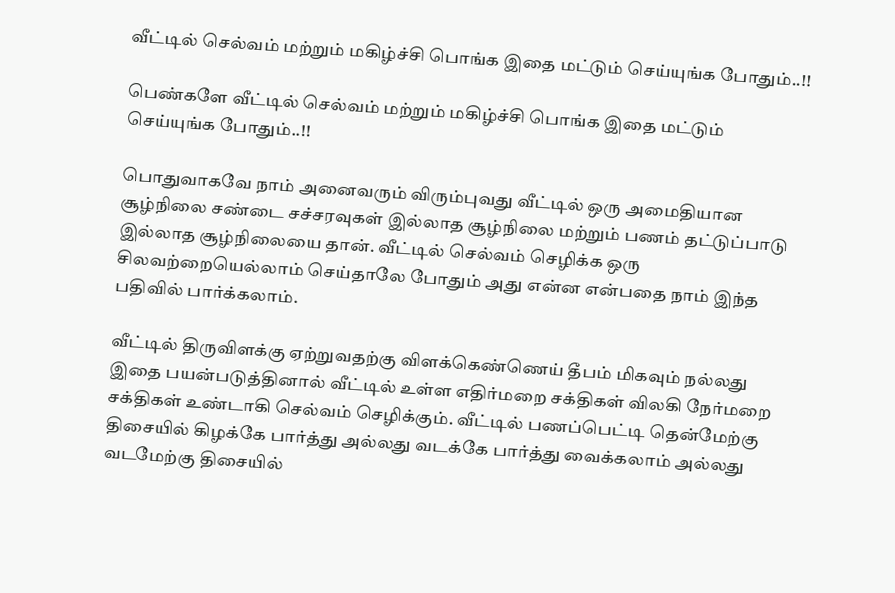வீட்டில் செல்வம் மற்றும் மகிழ்ச்சி பொங்க இதை மட்டும் செய்யுங்க போதும்..!!

பெண்களே வீட்டில் செல்வம் மற்றும் மகிழ்ச்சி பொங்க இதை மட்டும் செய்யுங்க போதும்..!!

பொதுவாகவே நாம் அனைவரும் விரும்புவது வீட்டில் ஒரு அமைதியான சூழ்நிலை சண்டை சச்சரவுகள் இல்லாத சூழ்நிலை மற்றும் பணம் தட்டுப்பாடு இல்லாத சூழ்நிலையை தான். வீட்டில் செல்வம் செழிக்க ஒரு சிலவற்றையெல்லாம் செய்தாலே போதும் அது என்ன என்பதை நாம் இந்த பதிவில் பார்க்கலாம்.

வீட்டில் திருவிளக்கு ஏற்றுவதற்கு விளக்கெண்ணெய் தீபம் மிகவும் நல்லது இதை பயன்படுத்தினால் வீட்டில் உள்ள எதிர்மறை சக்திகள் விலகி நேர்மறை சக்திகள் உண்டாகி செல்வம் செழிக்கும். வீட்டில் பணப்பெட்டி தென்மேற்கு திசையில் கிழக்கே பார்த்து அல்லது வடக்கே பார்த்து வைக்கலாம் அல்லது வடமேற்கு திசையில்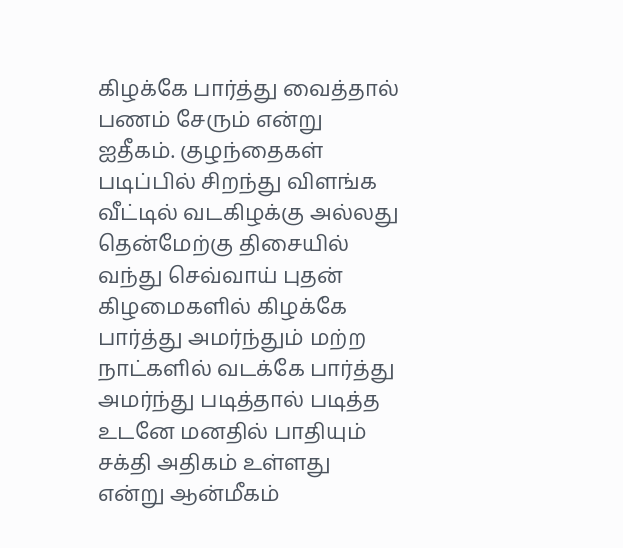கிழக்கே பார்த்து வைத்தால் பணம் சேரும் என்று ஐதீகம். குழந்தைகள் படிப்பில் சிறந்து விளங்க வீட்டில் வடகிழக்கு அல்லது தென்மேற்கு திசையில் வந்து செவ்வாய் புதன் கிழமைகளில் கிழக்கே பார்த்து அமர்ந்தும் மற்ற நாட்களில் வடக்கே பார்த்து அமர்ந்து படித்தால் படித்த உடனே மனதில் பாதியும் சக்தி அதிகம் உள்ளது என்று ஆன்மீகம்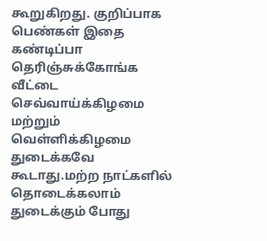கூறுகிறது. குறிப்பாக பெண்கள் இதை கண்டிப்பா தெரிஞ்சுக்கோங்க
வீட்டை செவ்வாய்க்கிழமை மற்றும் வெள்ளிக்கிழமை துடைக்கவே கூடாது.மற்ற நாட்களில் தொடைக்கலாம் துடைக்கும் போது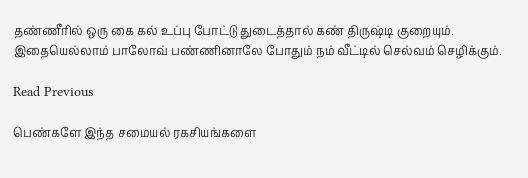தண்ணீரில் ஒரு கை கல் உப்பு போட்டு துடைத்தால் கண் திருஷ்டி குறையும். இதையெல்லாம் பாலோவ் பண்ணினாலே போதும் நம் வீட்டில் செல்வம் செழிக்கும்.

Read Previous

பெண்களே இந்த சமையல் ரகசியங்களை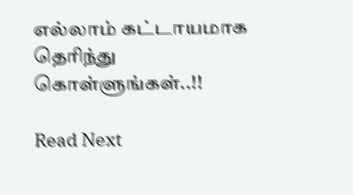எல்லாம் கட்டாயமாக தெரிந்து கொள்ளுங்கள்..!!

Read Next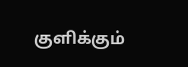குளிக்கும்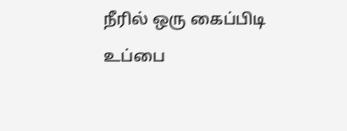நீரில் ஒரு கைப்பிடி உப்பை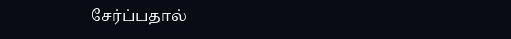சேர்ப்பதால்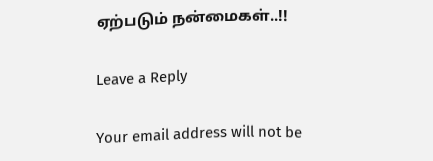ஏற்படும் நன்மைகள்..!!

Leave a Reply

Your email address will not be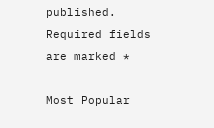published. Required fields are marked *

Most Popular